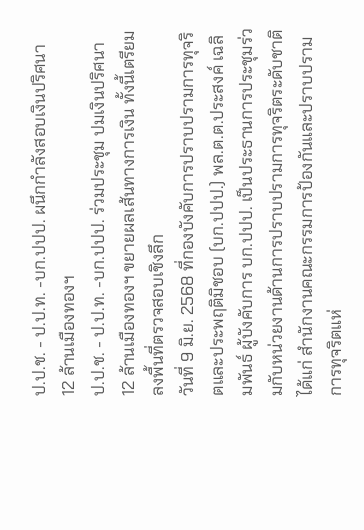ป.ป.ช. - ป.ป.ท. -บก.ปปป. ผนึกกำลังสอบเงินปริศนา 12 ล้านเมืองทองฯ
ป.ป.ช. - ป.ป.ท. -บก.ปปป. ร่วมประชุม ปมเงินปริศนา 12 ล้านเมืองทองฯ ขยายผลเส้นทางการเงิน ทั้งนี้เตรียมลงพื้นที่ตรวจสอบเชิงลึก
วันที่ 9 มิ.ย. 2568 ที่กองบังคับการปราบปรามการทุจริตและประพฤติมิชอบ (บก.ปปป.) พล.ต.ต.ประสงค์ เฉลิมพันธ์ ผู้บังคับการ บก.ปปป. เป็นประธานการประชุมร่วมกับหน่วยงานด้านการปราบปรามการทุจริตระดับชาติ ได้แก่ สำนักงานคณะกรรมการป้องกันและปราบปรามการทุจริตแห่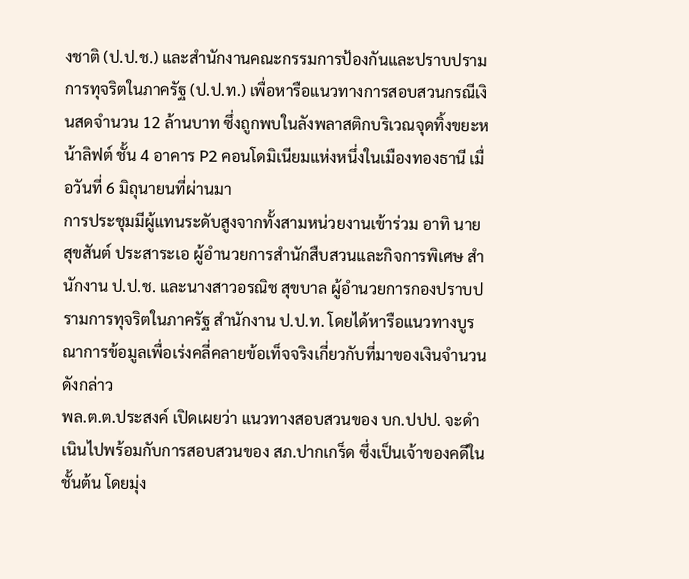งชาติ (ป.ป.ช.) และสำนักงานคณะกรรมการป้องกันและปราบปรามการทุจริตในภาครัฐ (ป.ป.ท.) เพื่อหารือแนวทางการสอบสวนกรณีเงินสดจำนวน 12 ล้านบาท ซึ่งถูกพบในลังพลาสติกบริเวณจุดทิ้งขยะหน้าลิฟต์ ชั้น 4 อาคาร P2 คอนโดมิเนียมแห่งหนึ่งในเมืองทองธานี เมื่อวันที่ 6 มิถุนายนที่ผ่านมา
การประชุมมีผู้แทนระดับสูงจากทั้งสามหน่วยงานเข้าร่วม อาทิ นายสุขสันต์ ประสาระเอ ผู้อำนวยการสำนักสืบสวนและกิจการพิเศษ สำนักงาน ป.ป.ช. และนางสาวอรณิช สุขบาล ผู้อำนวยการกองปราบปรามการทุจริตในภาครัฐ สำนักงาน ป.ป.ท. โดยได้หารือแนวทางบูรณาการข้อมูลเพื่อเร่งคลี่คลายข้อเท็จจริงเกี่ยวกับที่มาของเงินจำนวนดังกล่าว
พล.ต.ต.ประสงค์ เปิดเผยว่า แนวทางสอบสวนของ บก.ปปป. จะดำเนินไปพร้อมกับการสอบสวนของ สภ.ปากเกร็ด ซึ่งเป็นเจ้าของคดีในชั้นต้น โดยมุ่ง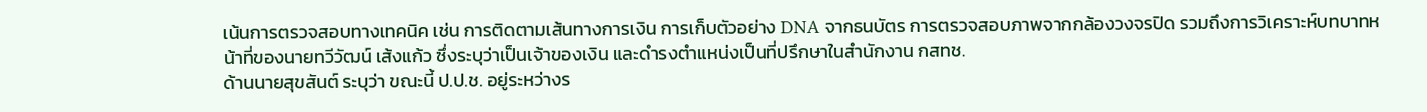เน้นการตรวจสอบทางเทคนิค เช่น การติดตามเส้นทางการเงิน การเก็บตัวอย่าง DNA จากธนบัตร การตรวจสอบภาพจากกล้องวงจรปิด รวมถึงการวิเคราะห์บทบาทหน้าที่ของนายทวีวัฒน์ เส้งแก้ว ซึ่งระบุว่าเป็นเจ้าของเงิน และดำรงตำแหน่งเป็นที่ปรึกษาในสำนักงาน กสทช.
ด้านนายสุขสันต์ ระบุว่า ขณะนี้ ป.ป.ช. อยู่ระหว่างร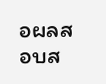อผลสอบส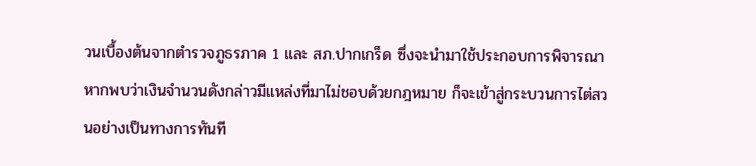วนเบื้องต้นจากตำรวจภูธรภาค 1 และ สภ.ปากเกร็ด ซึ่งจะนำมาใช้ประกอบการพิจารณา หากพบว่าเงินจำนวนดังกล่าวมีแหล่งที่มาไม่ชอบด้วยกฎหมาย ก็จะเข้าสู่กระบวนการไต่สวนอย่างเป็นทางการทันที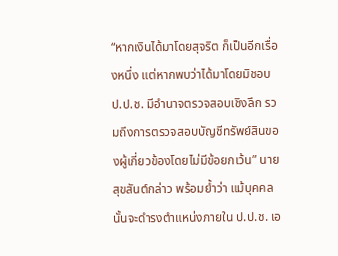“หากเงินได้มาโดยสุจริต ก็เป็นอีกเรื่องหนึ่ง แต่หากพบว่าได้มาโดยมิชอบ ป.ป.ช. มีอำนาจตรวจสอบเชิงลึก รวมถึงการตรวจสอบบัญชีทรัพย์สินของผู้เกี่ยวข้องโดยไม่มีข้อยกเว้น” นายสุขสันต์กล่าว พร้อมย้ำว่า แม้บุคคลนั้นจะดำรงตำแหน่งภายใน ป.ป.ช. เอ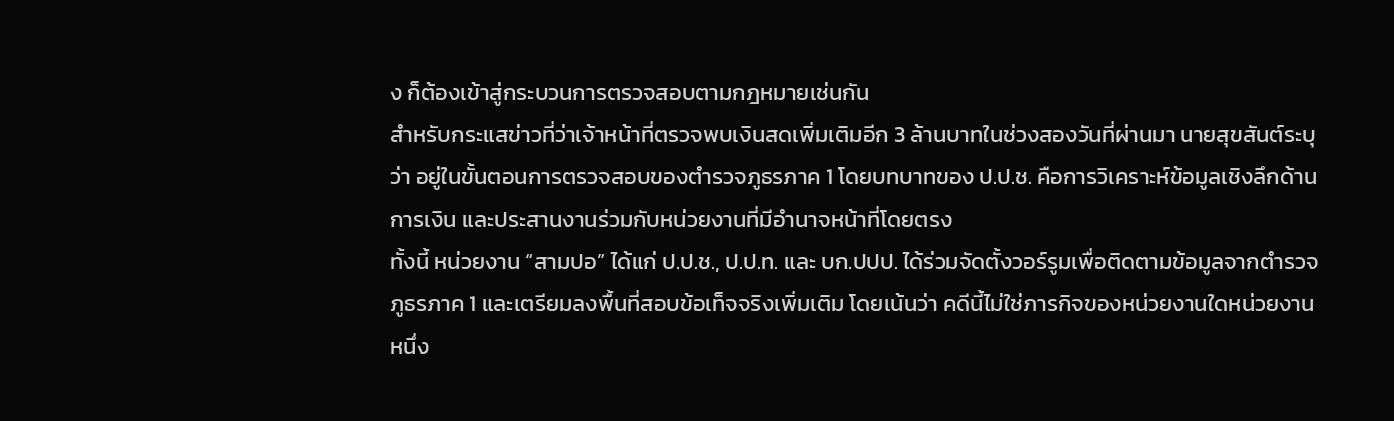ง ก็ต้องเข้าสู่กระบวนการตรวจสอบตามกฎหมายเช่นกัน
สำหรับกระแสข่าวที่ว่าเจ้าหน้าที่ตรวจพบเงินสดเพิ่มเติมอีก 3 ล้านบาทในช่วงสองวันที่ผ่านมา นายสุขสันต์ระบุว่า อยู่ในขั้นตอนการตรวจสอบของตำรวจภูธรภาค 1 โดยบทบาทของ ป.ป.ช. คือการวิเคราะห์ข้อมูลเชิงลึกด้านการเงิน และประสานงานร่วมกับหน่วยงานที่มีอำนาจหน้าที่โดยตรง
ทั้งนี้ หน่วยงาน “สามปอ” ได้แก่ ป.ป.ช., ป.ป.ท. และ บก.ปปป. ได้ร่วมจัดตั้งวอร์รูมเพื่อติดตามข้อมูลจากตำรวจภูธรภาค 1 และเตรียมลงพื้นที่สอบข้อเท็จจริงเพิ่มเติม โดยเน้นว่า คดีนี้ไม่ใช่ภารกิจของหน่วยงานใดหน่วยงานหนึ่ง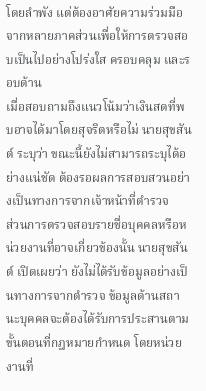โดยลำพัง แต่ต้องอาศัยความร่วมมือจากหลายภาคส่วนเพื่อให้การตรวจสอบเป็นไปอย่างโปร่งใส ครอบคลุม และรอบด้าน
เมื่อสอบถามถึงแนวโน้มว่าเงินสดที่พบอาจได้มาโดยสุจริตหรือไม่ นายสุขสันต์ ระบุว่า ขณะนี้ยังไม่สามารถระบุได้อย่างแน่ชัด ต้องรอผลการสอบสวนอย่างเป็นทางการจากเจ้าหน้าที่ตำรวจ
ส่วนการตรวจสอบรายชื่อบุคคลหรือหน่วยงานที่อาจเกี่ยวข้องนั้น นายสุขสันต์ เปิดเผยว่า ยังไม่ได้รับข้อมูลอย่างเป็นทางการจากตำรวจ ข้อมูลด้านสถานะบุคคลจะต้องได้รับการประสานตามขั้นตอนที่กฎหมายกำหนด โดยหน่วยงานที่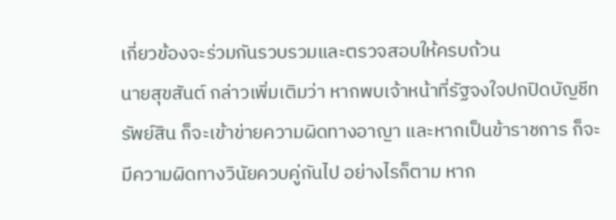เกี่ยวข้องจะร่วมกันรวบรวมและตรวจสอบให้ครบถ้วน
นายสุขสันต์ กล่าวเพิ่มเติมว่า หากพบเจ้าหน้าที่รัฐจงใจปกปิดบัญชีทรัพย์สิน ก็จะเข้าข่ายความผิดทางอาญา และหากเป็นข้าราชการ ก็จะมีความผิดทางวินัยควบคู่กันไป อย่างไรก็ตาม หาก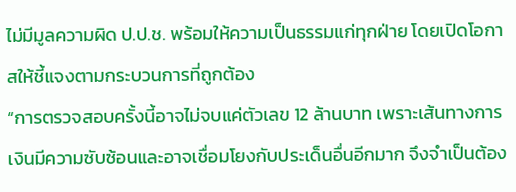ไม่มีมูลความผิด ป.ป.ช. พร้อมให้ความเป็นธรรมแก่ทุกฝ่าย โดยเปิดโอกาสให้ชี้แจงตามกระบวนการที่ถูกต้อง
“การตรวจสอบครั้งนี้อาจไม่จบแค่ตัวเลข 12 ล้านบาท เพราะเส้นทางการเงินมีความซับซ้อนและอาจเชื่อมโยงกับประเด็นอื่นอีกมาก จึงจำเป็นต้อง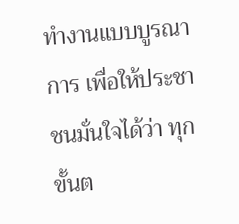ทำงานแบบบูรณาการ เพื่อให้ประชาชนมั่นใจได้ว่า ทุกขั้นต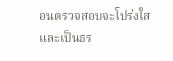อนตรวจสอบจะโปร่งใสและเป็นธร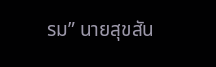รม” นายสุขสัน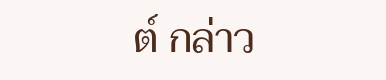ต์ กล่าว